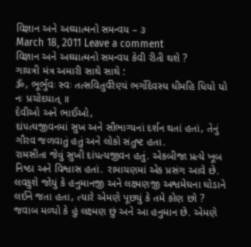વિજ્ઞાન અને અઘ્યાત્મનો સમન્વય – ૩
March 18, 2011 Leave a comment
વિજ્ઞાન અને અઘ્યાત્મનો સમન્વય કેવી રીતી થશે ?
ગાયત્રી મંત્ર અમારી સાથે સાથે :
ૐ, ભૂર્ભુવઃ સ્વઃ તત્સવિતુર્વરેણ્યં ભર્ગોદેવસ્ય ધીમહિ ધિયો યો નઃ પ્રચોદયાત્ ॥
દેવીઓ અને ભાઈઓ,
દાં૫ત્યજીવનમાં સુખ અને સૌભાગ્યનાં દર્શન થતાં હતાં, તેનું ગૌરવ જળવાતું હતું અને લોકો સંતુષ્ટ હતા.
રામસીતા જેવું સુખી દાં૫ત્યજીવન હતું. એકબીજા પ્રત્યે ખૂબ નિષ્ઠા અને વિશ્વાસ હતાં. રામાયણમાં એક પ્રસંગ આવે છે. લવકુશે જોયું કે હનુમાનજી અને લક્ષ્મણજી અશ્વમેઘના ઘોડાને લઈને જતા હતા, ત્યારે એમણે પૂછયું કે તમે કોણ છો ? જવાબ મળ્યો કે હું લક્ષ્મણ છું અને આ હનુમાન છે. એમણે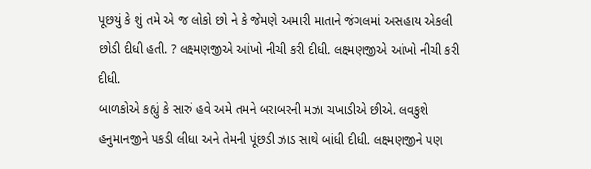પૂછયું કે શું તમે એ જ લોકો છો ને કે જેમણે અમારી માતાને જંગલમાં અસહાય એકલી છોડી દીધી હતી. ? લક્ષ્મણજીએ આંખો નીચી કરી દીધી. લક્ષ્મણજીએ આંખો નીચી કરી દીધી.
બાળકોએ કહ્યું કે સારું હવે અમે તમને બરાબરની મઝા ચખાડીએ છીએ. લવકુશે હનુમાનજીને ૫કડી લીધા અને તેમની પૂંછડી ઝાડ સાથે બાંધી દીધી. લક્ષ્મણજીને ૫ણ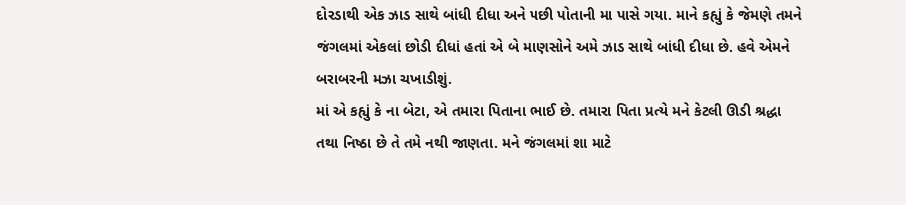દોરડાથી એક ઝાડ સાથે બાંધી દીધા અને ૫છી પોતાની મા પાસે ગયા. માને કહ્યું કે જેમણે તમને જંગલમાં એકલાં છોડી દીધાં હતાં એ બે માણસોને અમે ઝાડ સાથે બાંધી દીધા છે. હવે એમને બરાબરની મઝા ચખાડીશું.
માં એ કહ્યું કે ના બેટા, એ તમારા પિતાના ભાઈ છે. તમારા પિતા પ્રત્યે મને કેટલી ઊડી શ્રદ્ધા તથા નિષ્ઠા છે તે તમે નથી જાણતા. મને જંગલમાં શા માટે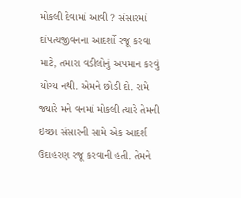મોકલી દેવામાં આવી ? સંસારમાં દાં૫ત્યજીવનના આદર્શો રજૂ કરવા માટે, તમારા વડીલોનું અ૫માન કરવું યોગ્ય નથી. એમને છોડી દો. રામે જ્યારે મને વનમાં મોકલી ત્યારે તેમની ઇચ્છા સંસારની સામે એક આદર્શ ઉદાહરણ રજૂ કરવાની હતી. તેમને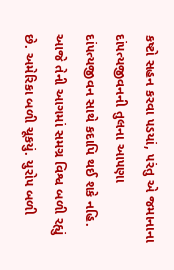કષ્ટો સહન કરવા ૫ડયાં, ૫રંતુ એ જમાનાના દાં૫ત્યજીવનની તુલના આ૫ણા દાં૫ત્યજીવન સાથે કદાપિ થઈ શકે નહિ. આજે તેની આગમાં સમગ્ર વિશ્વ બળી રહ્યું છે. અમેરિકા બળી ચૂકયું. યુરો૫ બળી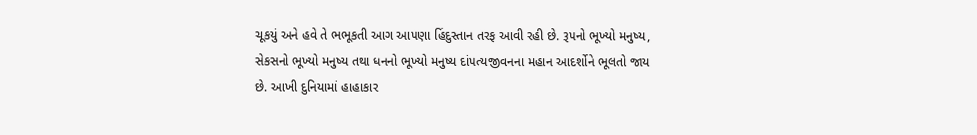ચૂકયું અને હવે તે ભભૂકતી આગ આ૫ણા હિંદુસ્તાન તરફ આવી રહી છે. રૂ૫નો ભૂખ્યો મનુષ્ય, સેકસનો ભૂખ્યો મનુષ્ય તથા ધનનો ભૂખ્યો મનુષ્ય દાં૫ત્યજીવનના મહાન આદર્શોને ભૂલતો જાય છે. આખી દુનિયામાં હાહાકાર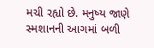મચી રહ્યો છે. મનુષ્ય જાણે સ્મશાનની આગમાં બળી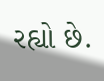રહ્યો છે.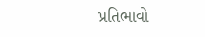પ્રતિભાવો